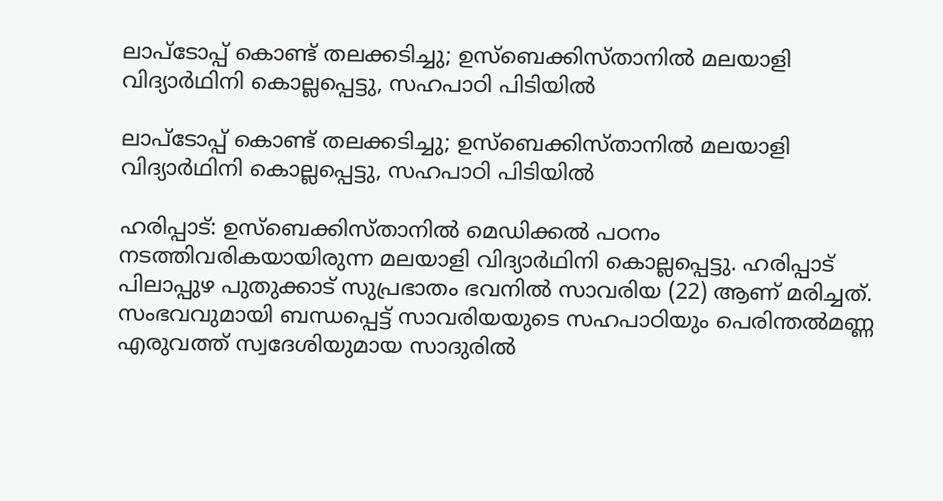ലാപ്ടോപ്പ് കൊണ്ട് തലക്കടിച്ചു; ഉസ്‌ബെക്കിസ്താനിൽ മലയാളി വിദ്യാർഥിനി കൊല്ലപ്പെട്ടു, സഹപാഠി പിടിയിൽ

ലാപ്ടോപ്പ് കൊണ്ട് തലക്കടിച്ചു; ഉസ്‌ബെക്കിസ്താനിൽ മലയാളി വിദ്യാർഥിനി കൊല്ലപ്പെട്ടു, സഹപാഠി പിടിയിൽ

ഹരിപ്പാട്: ഉസ്‌ബെക്കിസ്താനിൽ മെഡിക്കൽ പഠനം നടത്തിവരികയായിരുന്ന മലയാളി വിദ്യാർഥിനി കൊല്ലപ്പെട്ടു. ഹരിപ്പാട് പിലാപ്പുഴ പുതുക്കാട് സുപ്രഭാതം ഭവനിൽ സാവരിയ (22) ആണ് മരിച്ചത്. സംഭവവുമായി ബന്ധപ്പെട്ട് സാവരിയയുടെ സഹപാഠിയും പെരിന്തൽമണ്ണ എരുവത്ത് സ്വദേശിയുമായ സാദുരിൽ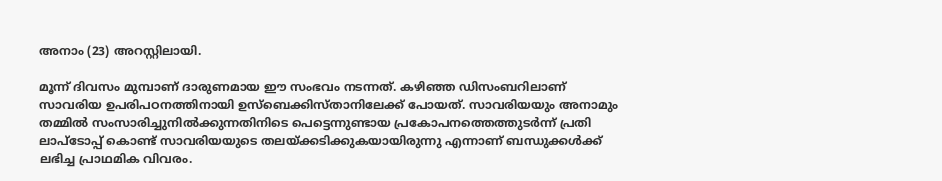അനാം (23) അറസ്റ്റിലായി.

മൂന്ന് ദിവസം മുമ്പാണ് ദാരുണമായ ഈ സംഭവം നടന്നത്. കഴിഞ്ഞ ഡിസംബറിലാണ് സാവരിയ ഉപരിപഠനത്തിനായി ഉസ്‌ബെക്കിസ്താനിലേക്ക് പോയത്. സാവരിയയും അനാമും തമ്മിൽ സംസാരിച്ചുനിൽക്കുന്നതിനിടെ പെട്ടെന്നുണ്ടായ പ്രകോപനത്തെത്തുടർന്ന് പ്രതി ലാപ്ടോപ്പ് കൊണ്ട് സാവരിയയുടെ തലയ്ക്കടിക്കുകയായിരുന്നു എന്നാണ് ബന്ധുക്കൾക്ക് ലഭിച്ച പ്രാഥമിക വിവരം.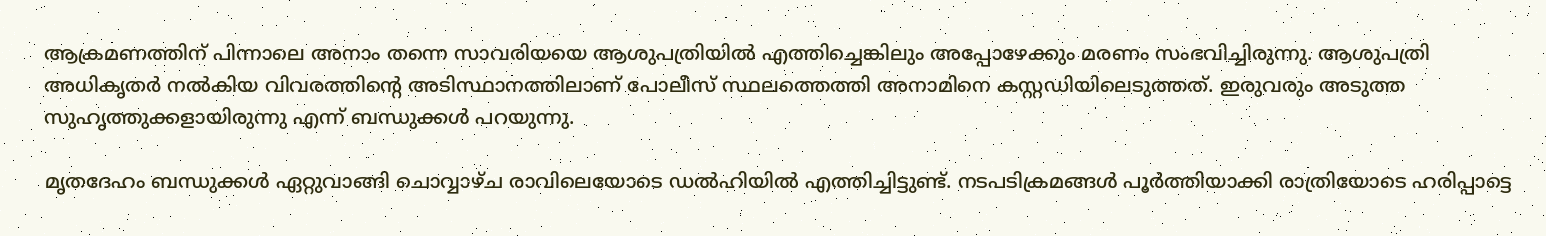ആക്രമണത്തിന് പിന്നാലെ അനാം തന്നെ സാവരിയയെ ആശുപത്രിയിൽ എത്തിച്ചെങ്കിലും അപ്പോഴേക്കും മരണം സംഭവിച്ചിരുന്നു. ആശുപത്രി അധികൃതർ നൽകിയ വിവരത്തിന്റെ അടിസ്ഥാനത്തിലാണ് പോലീസ് സ്ഥലത്തെത്തി അനാമിനെ കസ്റ്റഡിയിലെടുത്തത്. ഇരുവരും അടുത്ത സുഹൃത്തുക്കളായിരുന്നു എന്ന് ബന്ധുക്കൾ പറയുന്നു.

മൃതദേഹം ബന്ധുക്കൾ ഏറ്റുവാങ്ങി ചൊവ്വാഴ്ച രാവിലെയോടെ ഡൽഹിയിൽ എത്തിച്ചിട്ടുണ്ട്. നടപടിക്രമങ്ങൾ പൂർത്തിയാക്കി രാത്രിയോടെ ഹരിപ്പാട്ടെ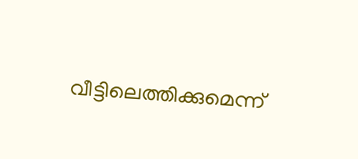വീട്ടിലെത്തിക്കുമെന്ന്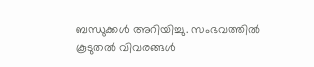ബന്ധുക്കൾ അറിയിച്ചു. സംഭവത്തിൽ കൂടുതൽ വിവരങ്ങൾ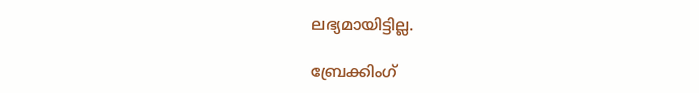ലഭ്യമായിട്ടില്ല.

ബ്രേക്കിംഗ്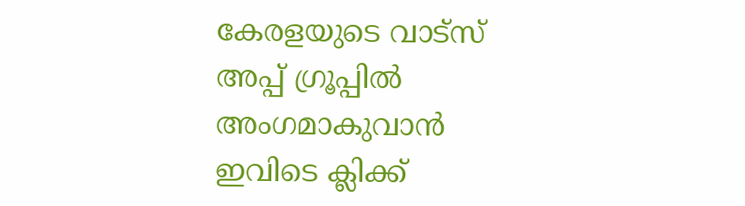കേരളയുടെ വാട്സ് അപ്പ് ഗ്രൂപ്പിൽ അംഗമാകുവാൻ ഇവിടെ ക്ലിക്ക്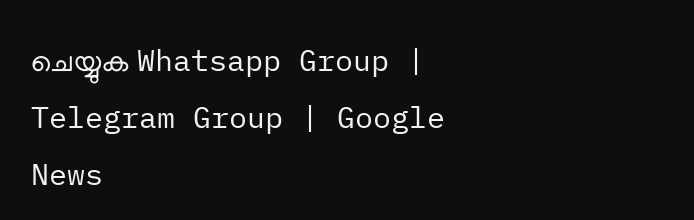ചെയ്യുക Whatsapp Group | Telegram Group | Google News